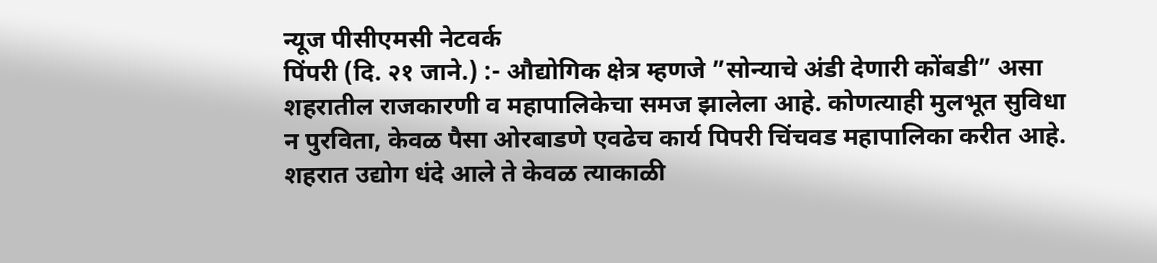न्यूज पीसीएमसी नेटवर्क
पिंपरी (दि. २१ जाने.) :- औद्योगिक क्षेत्र म्हणजे ”सोन्याचे अंडी देणारी कोंबडी” असा शहरातील राजकारणी व महापालिकेचा समज झालेला आहे. कोणत्याही मुलभूत सुविधा न पुरविता, केवळ पैसा ओरबाडणे एवढेच कार्य पिपरी चिंचवड महापालिका करीत आहे. शहरात उद्योग धंदे आले ते केवळ त्याकाळी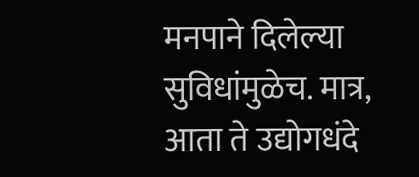मनपाने दिलेल्या सुविधांमुळेच. मात्र, आता ते उद्योगधंदे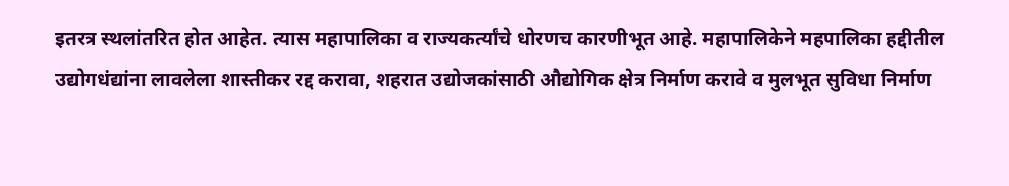इतरत्र स्थलांतरित होत आहेत. त्यास महापालिका व राज्यकर्त्यांचे धोरणच कारणीभूत आहे. महापालिकेने महपालिका हद्दीतील उद्योगधंद्यांना लावलेला शास्तीकर रद्द करावा, शहरात उद्योजकांसाठी औद्योगिक क्षेत्र निर्माण करावे व मुलभूत सुविधा निर्माण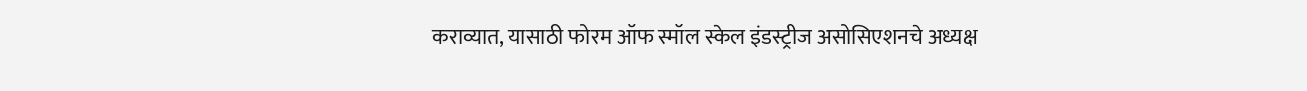कराव्यात, यासाठी फोरम ऑफ स्मॉल स्केल इंडस्ट्रीज असोसिएशनचे अध्यक्ष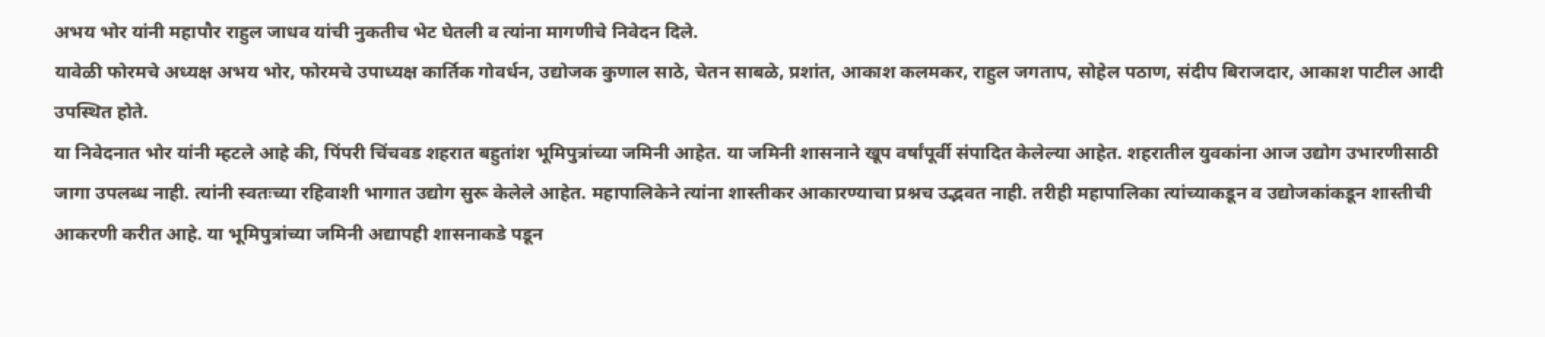अभय भोर यांनी महापौर राहुल जाधव यांची नुकतीच भेट घेतली व त्यांना मागणीचे निवेदन दिले.
यावेळी फोरमचे अध्यक्ष अभय भोर, फोरमचे उपाध्यक्ष कार्तिक गोवर्धन, उद्योजक कुणाल साठे, चेतन साबळे, प्रशांत, आकाश कलमकर, राहुल जगताप, सोहेल पठाण, संदीप बिराजदार, आकाश पाटील आदी उपस्थित होते.
या निवेदनात भोर यांनी म्हटले आहे की, पिंपरी चिंचवड शहरात बहुतांश भूमिपुत्रांच्या जमिनी आहेत. या जमिनी शासनाने खूप वर्षांपूर्वी संपादित केलेल्या आहेत. शहरातील युवकांना आज उद्योग उभारणीसाठी जागा उपलब्ध नाही. त्यांनी स्वतःच्या रहिवाशी भागात उद्योग सुरू केलेले आहेत. महापालिकेने त्यांना शास्तीकर आकारण्याचा प्रश्नच उद्भवत नाही. तरीही महापालिका त्यांच्याकडून व उद्योजकांकडून शास्तीची आकरणी करीत आहे. या भूमिपुत्रांच्या जमिनी अद्यापही शासनाकडे पडून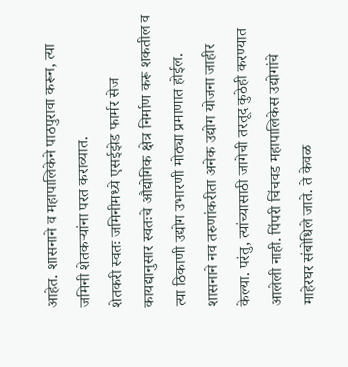आहेत. शासनाने व महापालिकेने पाठपुरावा करून, त्या जमिनी शेतकऱ्यांना परत कराव्यात.
शेतकरी स्वतः जमिनीमध्ये एसईझेड फार्मर सेज कायद्यानुसार स्वतःचे औद्योगिक क्षेत्र निर्माण करू शकतील व त्या ठिकाणी उद्योग उभारणी मोठ्या प्रमाणात होईल. शासनाने नव तरुणांकरीता अनेक उद्योग योजना जाहीर केल्या. परंतु, त्यांच्यासाठी जागेची तरतूद कुठेही करण्यात आलेली नाही. पिंपरी चिंचवड महापालिकेस उद्योगांचे माहेरघर संबोधिले जाते. ते केवळ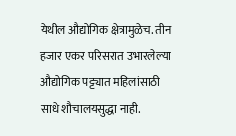येथील औद्योगिक क्षेत्रामुळेच. तीन हजार एकर परिसरात उभारलेल्या औद्योगिक पट्ट्यात महिलांसाठी साधे शौचालयसुद्धा नाही.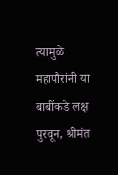त्यामुळे महापौरांनी या बाबींकडे लक्ष पुरवून, श्रीमंत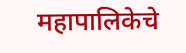महापालिकेचे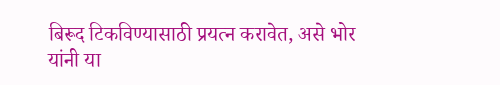बिरूद टिकविण्यासाठी प्रयत्न करावेत, असे भोर यांनी या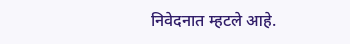निवेदनात म्हटले आहे.